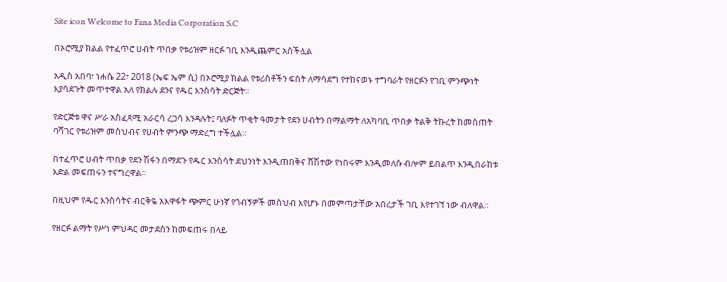Site icon Welcome to Fana Media Corporation S.C

በኦሮሚያ ክልል የተፈጥሮ ሀብት ጥበቃ የቱሪዝም ዘርፉ ገቢ እንዲጨምር አስችሏል

አዲስ አበባ፣ ነሐሴ 22፣ 2018 (ኤፍ ኤም ሲ) በኦሮሚያ ክልል የቱሪስቶችን ፍሰት ለማሳደግ የተከናወኑ ተግባራት የዘርፉን የገቢ ምንጭነት እያሳደጉት መጥተዋል አለ የክልሉ ደንና የዱር እንስሳት ድርጅት።

የድርጅቱ ዋና ሥራ አስፈጻሚ አራርሳ ረጋሳ እንዳሉት፤ ባለፉት ጥቂት ዓመታት የደን ሀብትን በማልማት ለአካባቢ ጥበቃ ትልቅ ትኩረት ከመስጠት ባሻገር የቱሪዝም መስህብና የሀብት ምንጭ ማድረግ ተችሏል።

በተፈጥሮ ሀብት ጥበቃ የደን ሽፋን በማደጉ የዱር እንስሳት ደህንነት እንዲጠበቅና ሸሽተው የነበሩም እንዲመለሱ ብሎም ይበልጥ እንዲበራከቱ እድል መፍጠሩን ተናግረዋል።

በዚህም የዱር እንስሳትና ብርቅዬ አእዋፋት ጭምር ሁነኛ የጎብኝዎች መስህብ እየሆኑ በመምጣታቸው አበረታች ገቢ እየተገኘ ነው ብለዋል።

የዘርፉ ልማት የሥነ ምህዳር መታደስን ከመፍጠሩ በላይ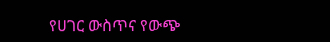የሀገር ውስጥና የውጭ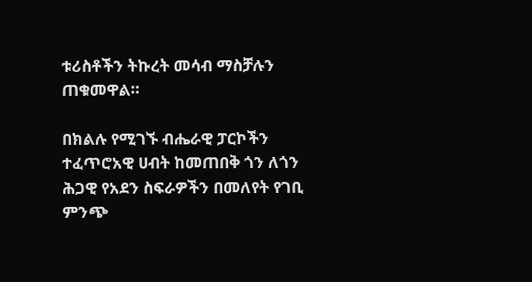ቱሪስቶችን ትኩረት መሳብ ማስቻሉን ጠቁመዋል።

በክልሉ የሚገኙ ብሔራዊ ፓርኮችን ተፈጥሮአዊ ሀብት ከመጠበቅ ጎን ለጎን ሕጋዊ የአደን ስፍራዎችን በመለየት የገቢ ምንጭ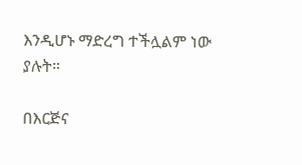እንዲሆኑ ማድረግ ተችሏልም ነው ያሉት።

በእርጅና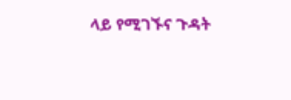ላይ የሚገኙና ጉዳት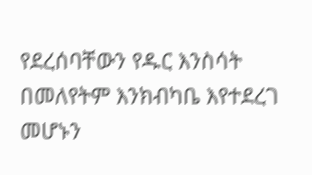የደረሰባቸውን የዱር እንስሳት በመለየትም እንክብካቤ እየተደረገ መሆኑን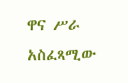ዋና ሥራ አስፈጻሚው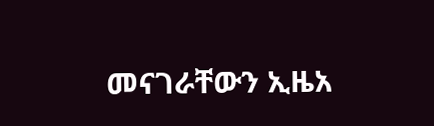መናገራቸውን ኢዜአ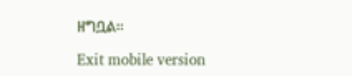ዘግቧል።

Exit mobile version